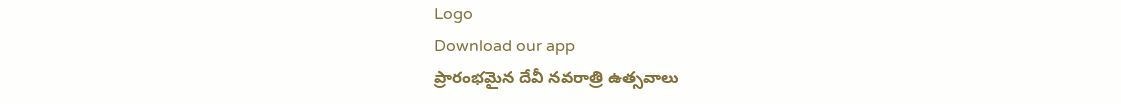Logo
Download our app
ప్రారంభమైన దేవీ నవరాత్రి ఉత్సవాలు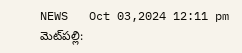NEWS   Oct 03,2024 12:11 pm
మెట్‌ప‌ల్లి: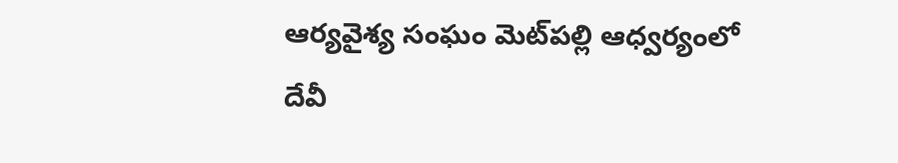ఆర్యవైశ్య సంఘం మెట్‌ప‌ల్లి ఆధ్వర్యంలో దేవీ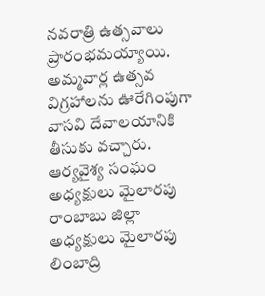నవరాత్రి ఉత్సవాలు ప్రారంభ‌మ‌య్యాయి. అమ్మవార్ల ఉత్సవ విగ్రహాలను ఊరేగింపుగా వాసవి దేవాలయానికి తీసుకు వచ్చారు. ఆర్యవైశ్య సంఘం అధ్యక్షులు మైలారపు రాంబాబు జిల్లా అధ్యక్షులు మైలారపు లింబాద్రి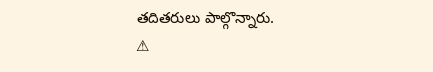త‌దిత‌రులు పాల్గొన్నారు.
⚠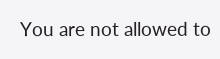You are not allowed to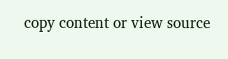copy content or view source